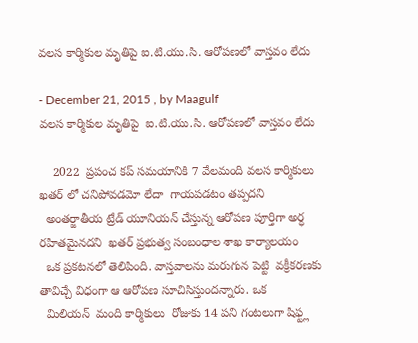వలస కార్మికుల మృతిపై ఐ.టి.యు.సి. ఆరోపణలో వాస్తవం లేదు

- December 21, 2015 , by Maagulf
వలస కార్మికుల మృతిపై  ఐ.టి.యు.సి. ఆరోపణలో వాస్తవం లేదు

    2022  ప్రపంచ కప్ సమయానికి 7 వేలమంది వలస కార్మికులు ఖతర్ లో చనిపోవడమో లేదా  గాయపడటం తప్పదని
  అంతర్జాతీయ ట్రేడ్ యూనియన్ చేస్తున్న ఆరోపణ పూర్తిగా అర్ధ రహితమైనదని  ఖతర్ ప్రభుత్వ సంబంధాల శాఖ కార్యాలయం
  ఒక ప్రకటనలో తెలిపింది. వాస్తవాలను మరుగున పెట్టి  వక్రీకరణకు తావిచ్చే విధంగా ఆ ఆరోపణ సూచిసిస్తుందన్నారు. ఒక
  మిలియన్  మంది కార్మికులు  రోజుకు 14 పని గంటలుగా షిఫ్ట్ల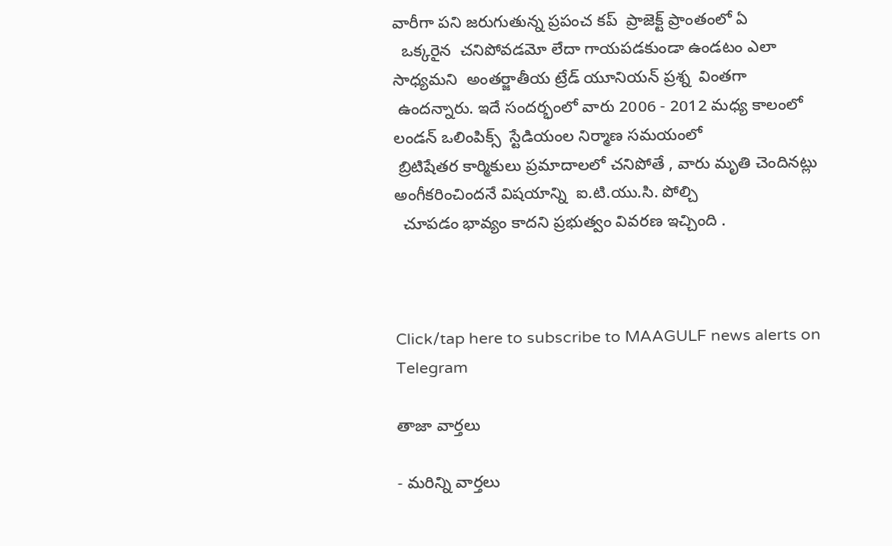వారీగా పని జరుగుతున్న ప్రపంచ కప్  ప్రాజెక్ట్ ప్రాంతంలో ఏ
  ఒక్కరైన  చనిపోవడమో లేదా గాయపడకుండా ఉండటం ఎలా సాధ్యమని  అంతర్జాతీయ ట్రేడ్ యూనియన్ ప్రశ్న  వింతగా
 ఉందన్నారు. ఇదే సందర్భంలో వారు 2006 - 2012 మధ్య కాలంలో లండన్ ఒలింపిక్స్  స్టేడియంల నిర్మాణ సమయంలో
 బ్రిటిషేతర కార్మికులు ప్రమాదాలలో చనిపోతే , వారు మృతి చెందినట్లు  అంగీకరించిందనే విషయాన్ని  ఐ.టి.యు.సి. పోల్చి
  చూపడం భావ్యం కాదని ప్రభుత్వం వివరణ ఇచ్చింది .



Click/tap here to subscribe to MAAGULF news alerts on Telegram

తాజా వార్తలు

- మరిన్ని వార్తలు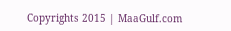Copyrights 2015 | MaaGulf.com